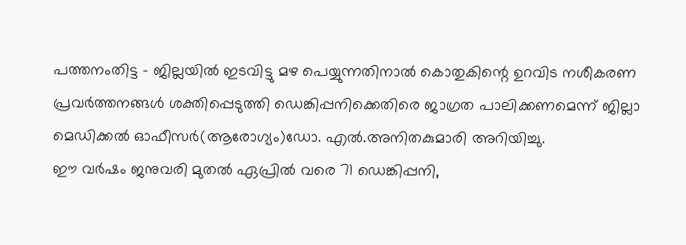പത്തനംതിട്ട – ജില്ലയിൽ ഇടവിട്ടു മഴ പെയ്യുന്നതിനാൽ കൊതുകിന്റെ ഉറവിട നശീകരണ പ്രവർത്തനങ്ങൾ ശക്തിപ്പെടുത്തി ഡെങ്കിപ്പനിക്കെതിരെ ജാഗ്രത പാലിക്കണമെന്ന് ജില്ലാ മെഡിക്കൽ ഓഫീസർ(ആരോഗ്യം)ഡോ. എൽ.അനിതകുമാരി അറിയിച്ചു.
ഈ വർഷം ജനുവരി മുതൽ ഏപ്രിൽ വരെ 71 ഡെങ്കിപ്പനി,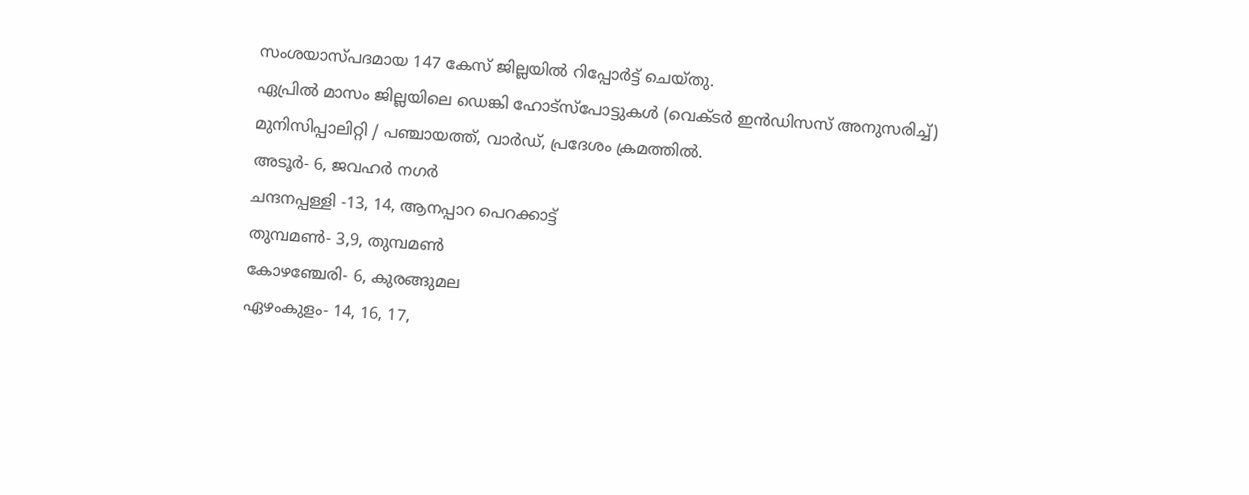സംശയാസ്പദമായ 147 കേസ് ജില്ലയിൽ റിപ്പോർട്ട് ചെയ്തു.
ഏപ്രിൽ മാസം ജില്ലയിലെ ഡെങ്കി ഹോട്സ്പോട്ടുകൾ (വെക്ടർ ഇൻഡിസസ് അനുസരിച്ച്)
മുനിസിപ്പാലിറ്റി / പഞ്ചായത്ത്, വാർഡ്, പ്രദേശം ക്രമത്തിൽ.
അടൂർ- 6, ജവഹർ നഗർ
ചന്ദനപ്പള്ളി -13, 14, ആനപ്പാറ പെറക്കാട്ട്
തുമ്പമൺ- 3,9, തുമ്പമൺ
കോഴഞ്ചേരി- 6, കുരങ്ങുമല
ഏഴംകുളം- 14, 16, 17,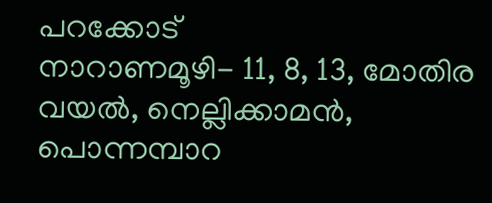പറക്കോട്
നാറാണമൂഴി- 11, 8, 13, മോതിര വയൽ, നെല്ലിക്കാമൻ, പൊന്നമ്പാറ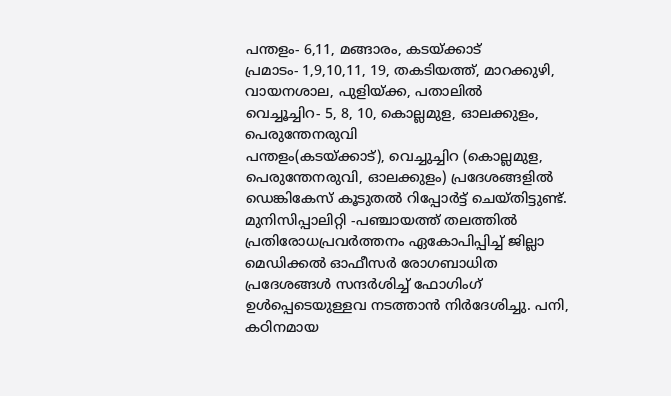പന്തളം- 6,11, മങ്ങാരം, കടയ്ക്കാട്
പ്രമാടം- 1,9,10,11, 19, തകടിയത്ത്, മാറക്കുഴി, വായനശാല, പുളിയ്ക്ക, പതാലിൽ
വെച്ചൂച്ചിറ- 5, 8, 10, കൊല്ലമുള, ഓലക്കുളം, പെരുന്തേനരുവി
പന്തളം(കടയ്ക്കാട്), വെച്ചുച്ചിറ (കൊല്ലമുള, പെരുന്തേനരുവി, ഓലക്കുളം) പ്രദേശങ്ങളിൽ ഡെങ്കികേസ് കൂടുതൽ റിപ്പോർട്ട് ചെയ്തിട്ടുണ്ട്. മുനിസിപ്പാലിറ്റി -പഞ്ചായത്ത് തലത്തിൽ പ്രതിരോധപ്രവർത്തനം ഏകോപിപ്പിച്ച് ജില്ലാ മെഡിക്കൽ ഓഫീസർ രോഗബാധിത പ്രദേശങ്ങൾ സന്ദർശിച്ച് ഫോഗിംഗ് ഉൾപ്പെടെയുള്ളവ നടത്താൻ നിർദേശിച്ചു. പനി, കഠിനമായ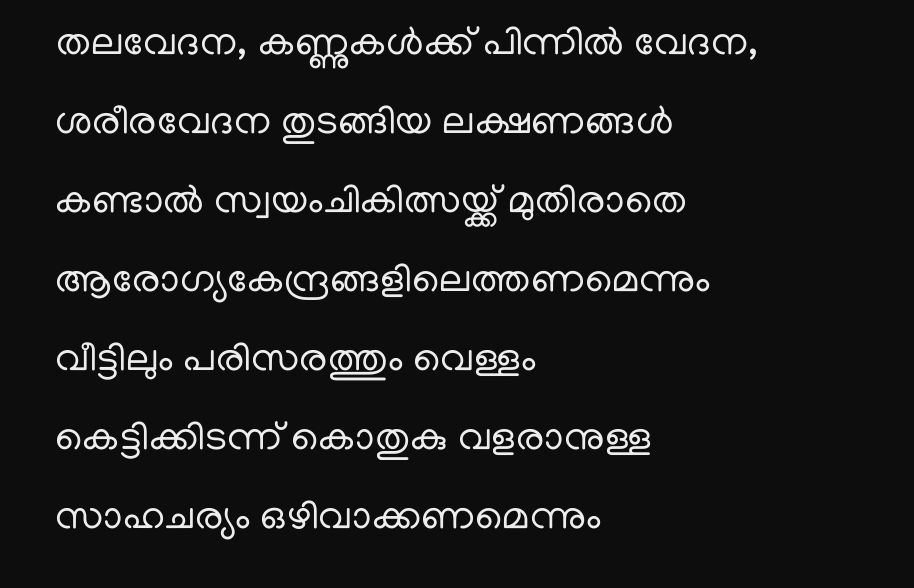തലവേദന, കണ്ണുകൾക്ക് പിന്നിൽ വേദന, ശരീരവേദന തുടങ്ങിയ ലക്ഷണങ്ങൾ കണ്ടാൽ സ്വയംചികിത്സയ്ക്ക് മുതിരാതെ ആരോഗ്യകേന്ദ്രങ്ങളിലെത്തണമെന്നും വീട്ടിലും പരിസരത്തും വെള്ളം കെട്ടിക്കിടന്ന് കൊതുകു വളരാനുള്ള സാഹചര്യം ഒഴിവാക്കണമെന്നും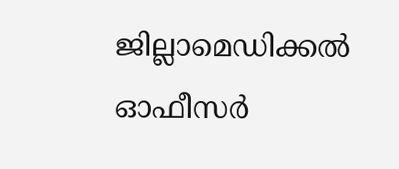ജില്ലാമെഡിക്കൽ ഓഫീസർ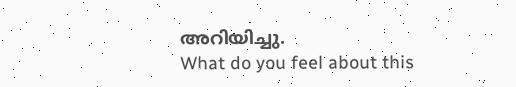അറിയിച്ചു.
What do you feel about this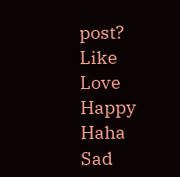post?
Like
Love
Happy
Haha
Sad